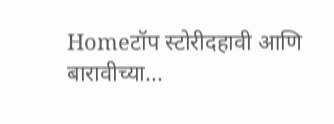Homeटॉप स्टोरीदहावी आणि बारावीच्या...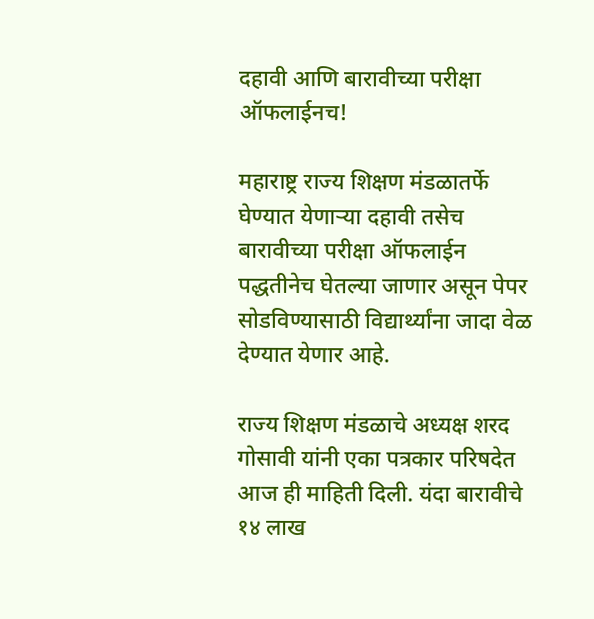दहावी आणि बारावीच्या परीक्षा ऑफलाईनच!

महाराष्ट्र राज्य शिक्षण मंडळातर्फे घेण्यात येणाऱ्या दहावी तसेच बारावीच्या परीक्षा ऑफलाईन पद्धतीनेच घेतल्या जाणार असून पेपर सोडविण्यासाठी विद्यार्थ्यांना जादा वेळ देण्यात येणार आहे.

राज्य शिक्षण मंडळाचे अध्यक्ष शरद गोसावी यांनी एका पत्रकार परिषदेत आज ही माहिती दिली. यंदा बारावीचे १४ लाख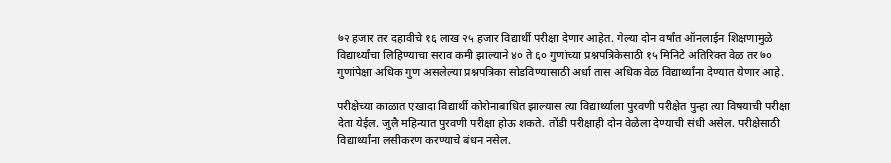७२ हजार तर दहावीचे १६ लाख २५ हजार विद्यार्थी परीक्षा देणार आहेत. गेल्या दोन वर्षांत ऑनलाईन शिक्षणामुळे विद्यार्थ्यांचा लिहिण्याचा सराव कमी झाल्याने ४० ते ६० गुणांच्या प्रश्नपत्रिकेसाठी १५ मिनिटे अतिरिक्त वेळ तर ७० गुणांपेक्षा अधिक गुण असलेल्या प्रश्नपत्रिका सोडविण्यासाठी अर्धा तास अधिक वेळ विद्यार्थ्यांना देण्यात येणार आहे.

परीक्षेच्या काळात एखादा विद्यार्थी कोरोनाबाधित झाल्यास त्या विद्यार्थ्याला पुरवणी परीक्षेत पुन्हा त्या विषयाची परीक्षा देता येईल. जुलै महिन्यात पुरवणी परीक्षा होऊ शकते. तोंडी परीक्षाही दोन वेळेला देण्याची संधी असेल. परीक्षेसाठी विद्यार्थ्यांना लसीकरण करण्याचे बंधन नसेल.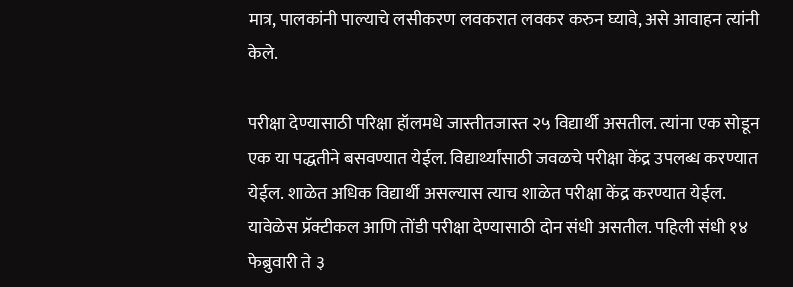मात्र, पालकांनी पाल्याचे लसीकरण लवकरात लवकर करुन घ्यावे, असे आवाहन त्यांनी केले.

परीक्षा देण्यासाठी परिक्षा हॉलमधे जास्तीतजास्त २५ विद्यार्थी असतील. त्यांना एक सोडून एक या पद्धतीने बसवण्यात येईल. विद्यार्थ्यांसाठी जवळचे परीक्षा केंद्र उपलब्ध करण्यात येईल. शाळेत अधिक विद्यार्थी असल्यास त्याच शाळेत परीक्षा केंद्र करण्यात येईल. यावेळेस प्रॅक्टीकल आणि तोंडी परीक्षा देण्यासाठी दोन संधी असतील. पहिली संधी १४ फेब्रुवारी ते ३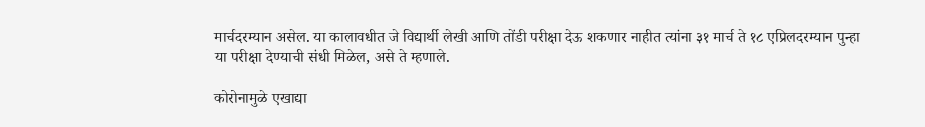मार्चदरम्यान असेल. या कालावधीत जे विद्यार्थी लेखी आणि तोंडी परीक्षा देऊ शकणार नाहीत त्यांना ३१ मार्च ते १८ एप्रिलदरम्यान पुन्हा या परीक्षा देण्याची संधी मिळेल, असे ते म्हणाले.

कोरोनामुळे एखाद्या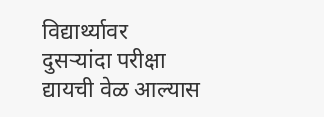विद्यार्थ्यावर दुसऱ्यांदा परीक्षा द्यायची वेळ आल्यास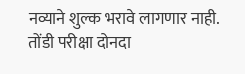नव्याने शुल्क भरावे लागणार नाही. तोंडी परीक्षा दोनदा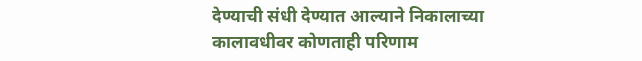देण्याची संधी देण्यात आल्याने निकालाच्या कालावधीवर कोणताही परिणाम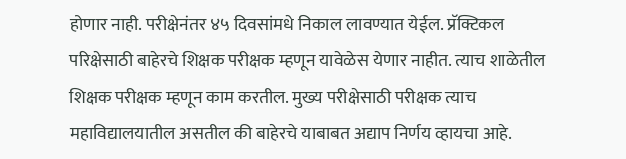होणार नाही. परीक्षेनंतर ४५ दिवसांमधे निकाल लावण्यात येईल. प्रॅक्टिकल परिक्षेसाठी बाहेरचे शिक्षक परीक्षक म्हणून यावेळेस येणार नाहीत. त्याच शाळेतील शिक्षक परीक्षक म्हणून काम करतील. मुख्य परीक्षेसाठी परीक्षक त्याच महाविद्यालयातील असतील की बाहेरचे याबाबत अद्याप निर्णय व्हायचा आहे.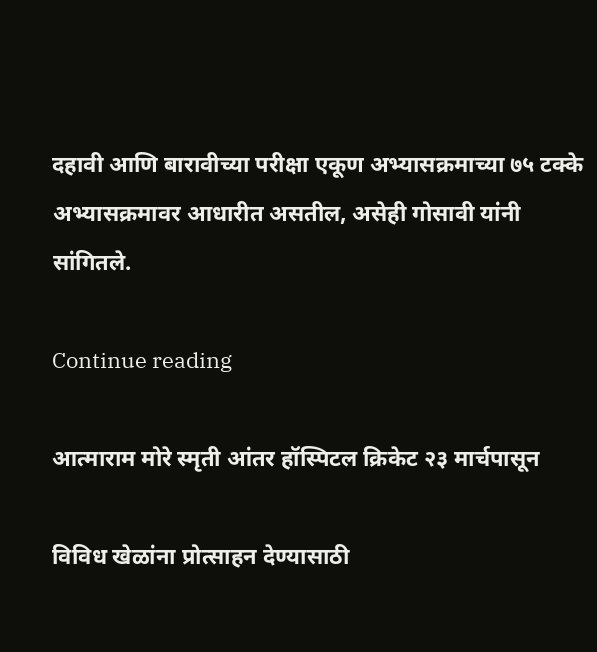दहावी आणि बारावीच्या परीक्षा एकूण अभ्यासक्रमाच्या ७५ टक्के अभ्यासक्रमावर आधारीत असतील, असेही गोसावी यांनी सांगितले.

Continue reading

आत्माराम मोरे स्मृती आंतर हॉस्पिटल क्रिकेट २३ मार्चपासून

विविध खेळांना प्रोत्साहन देण्यासाठी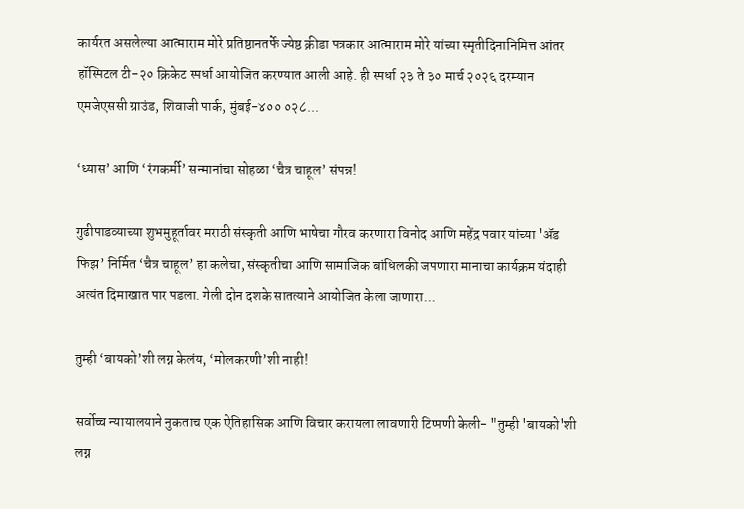कार्यरत असलेल्या आत्माराम मोरे प्रतिष्ठानतर्फे ज्येष्ठ क्रीडा पत्रकार आत्माराम मोरे यांच्या स्मृतीदिनानिमित्त आंतर हॉस्पिटल टी-२० क्रिकेट स्पर्धा आयोजित करण्यात आली आहे. ही स्पर्धा २३ ते ३० मार्च २०२६ दरम्यान एमजेएससी ग्राउंड, शिवाजी पार्क, मुंबई-४०० ०२८...

‘ध्यास’ आणि ‘रंगकर्मी’ सन्मानांचा सोहळा ‘चैत्र चाहूल’ संपन्न!

गुढीपाडव्याच्या शुभमुहूर्तावर मराठी संस्कृती आणि भाषेचा गौरव करणारा विनोद आणि महेंद्र पवार यांच्या 'ॲड फिझ’ निर्मित ‘चैत्र चाहूल’ हा कलेचा, संस्कृतीचा आणि सामाजिक बांधिलकी जपणारा मानाचा कार्यक्रम यंदाही अत्यंत दिमाखात पार पडला. गेली दोन दशके सातत्याने आयोजित केला जाणारा...

तुम्ही ‘बायको’शी लग्न केलंय, ‘मोलकरणी’शी नाही!

सर्वोच्च न्यायालयाने नुकताच एक ऐतिहासिक आणि विचार करायला लावणारी टिप्पणी केली- "तुम्ही 'बायको'शी लग्न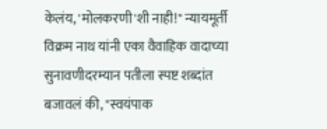केलंय, 'मोलकरणी'शी नाही!" न्यायमूर्ती विक्रम नाथ यांनी एका वैवाहिक वादाच्या सुनावणीदरम्यान पतीला स्पष्ट शब्दांत बजावलं की, "स्वयंपाक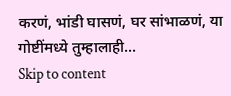करणं, भांडी घासणं, घर सांभाळणं, या गोष्टींमध्ये तुम्हालाही...
Skip to content